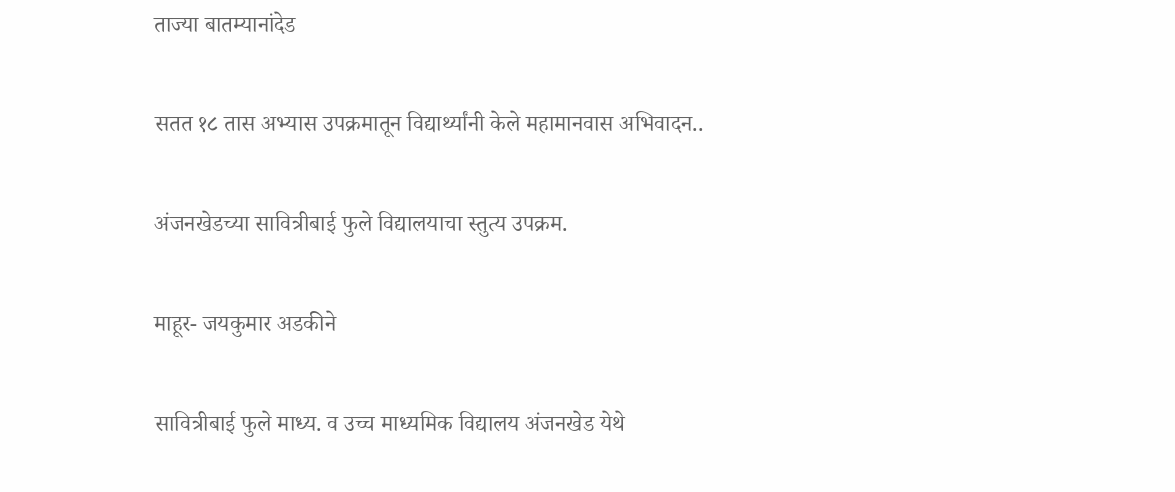ताज्या बातम्यानांदेड

सतत १८ तास अभ्यास उपक्रमातून विद्यार्थ्यांनी केले महामानवास अभिवादन..

अंजनखेडच्या सावित्रीबाई फुले विद्यालयाचा स्तुत्य उपक्रम.

माहूर- जयकुमार अडकीने

सावित्रीबाई फुले माध्य. व उच्च माध्यमिक विद्यालय अंजनखेड येथे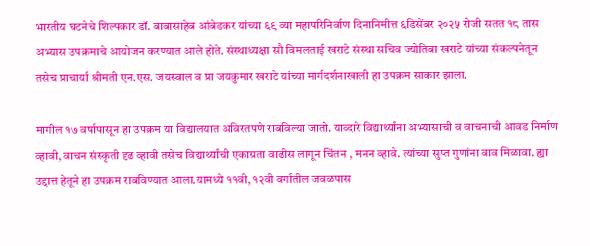भारतीय घटनेचे शिल्पकार डॉ. बाबासाहेब आंबेडकर यांच्या ६९ व्या महापरिनिर्वाण दिनानिमीत्त ६डिसेंबर २०२५ रोजी सतत १८ तास अभ्यास उपक्रमाचे आयोजन करण्यात आले होते. संस्थाध्यक्षा सौ विमलताई खराटे संस्था सचिव ज्योतिबा खराटे यांच्या संकल्पनेतून तसेच प्राचार्या श्रीमती एन.एस. जयस्वाल व प्रा जयकुमार खराटे यांच्या मार्गदर्शनाखाली हा उपक्रम साकार झाला.

मागील १७ वर्षापासून हा उपक्रम या विद्यालयात अविरतपणे राबविल्या जातो. याव्दारे विद्यार्थ्यांना अभ्यासाची व वाचनाची आवड निर्माण व्हावी, वाचन संस्कृती दृढ व्हावी तसेच विद्यार्थ्यांची एकाग्रता वाढीस लागून चिंतन , मनन व्हावे. त्यांच्या सुप्त गुणांना वाव मिळावा. ह्या उद्दात्त हेतूने हा उपक्रम राबविण्यात आला.यामध्ये ११वी, १२वी वर्गातील जवळपास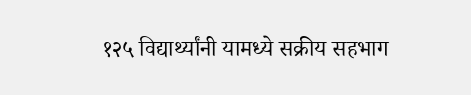१२५ विद्यार्थ्यांनी यामध्ये सक्रीय सहभाग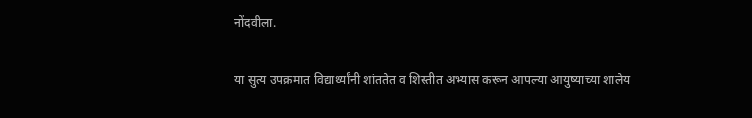नोंदवीला.

या सुत्य उपक्रमात विद्यार्थ्यांनी शांततेत व शिस्तीत अभ्यास करून आपल्या आयुष्याच्या शालेय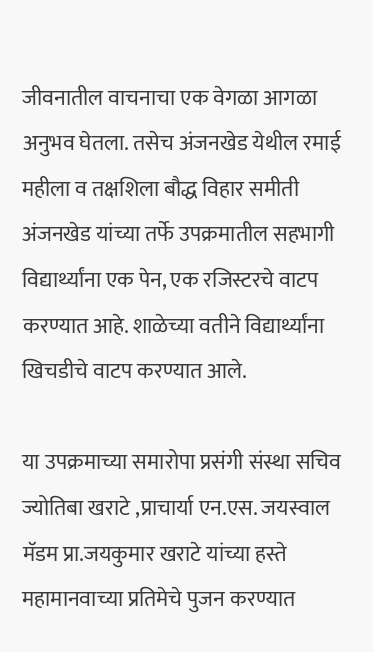जीवनातील वाचनाचा एक वेगळा आगळा अनुभव घेतला. तसेच अंजनखेड येथील रमाई महीला व तक्षशिला बौद्ध विहार समीती अंजनखेड यांच्या तर्फे उपक्रमातील सहभागी विद्यार्थ्यांना एक पेन, एक रजिस्टरचे वाटप करण्यात आहे. शाळेच्या वतीने विद्यार्थ्यांना खिचडीचे वाटप करण्यात आले.

या उपक्रमाच्या समारोपा प्रसंगी संस्था सचिव ज्योतिबा खराटे ,प्राचार्या एन.एस. जयस्वाल मॅडम प्रा.जयकुमार खराटे यांच्या हस्ते महामानवाच्या प्रतिमेचे पुजन करण्यात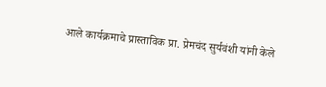आले कार्यक्रमाचे प्रास्ताविक प्रा. प्रेमचंद सुर्यवंशी यांनी केले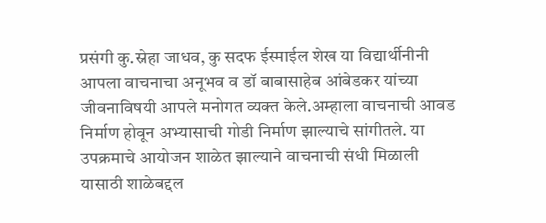प्रसंगी कु.स्नेहा जाधव, कु सदफ ईस्माईल शेख या विद्यार्थीनीनी आपला वाचनाचा अनूभव व डॉ बाबासाहेब आंबेडकर यांच्या जीवनाविषयी आपले मनोगत व्यक्त केले.अम्हाला वाचनाची आवड निर्माण होवून अभ्यासाची गोडी निर्माण झाल्याचे सांगीतले. या उपक्रमाचे आयोजन शाळेत झाल्याने वाचनाची संधी मिळाली यासाठी शाळेबद्दल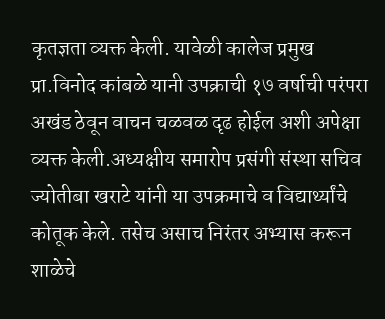कृतज्ञता व्यक्त केली. यावेळी कालेज प्रमुख प्रा.विनोद कांबळे यानी उपक्राची १७ वर्षाची परंपरा अखंड ठेवून वाचन चळवळ दृढ होईल अशी अपेक्षा व्यक्त केली.अध्यक्षीय समारोप प्रसंगी संस्था सचिव ज्योतीबा खराटे यांनी या उपक्रमाचे व विद्यार्थ्यांचे कोतूक केले. तसेच असाच निरंतर अभ्यास करून शाळेचे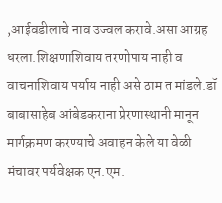,आईवडीलाचे नाव उज्वल करावे.असा आग्रह धरला.शिक्षणाशिवाय तरणोपाय नाही व वाचनाशिवाय पर्याय नाही असे ठाम त मांडले.डॉ बाबासाहेब आंबेडकराना प्रेरणास्थानी मानून मार्गक्रमण करण्याचे अवाहन केले या वेळी मंचावर पर्यवेक्षक एन.एम.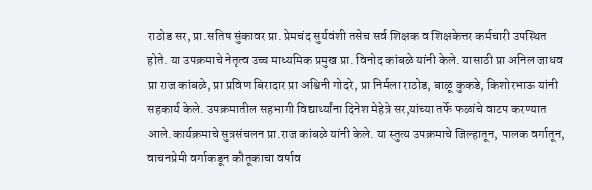राठोड सर, प्रा.सतिष सुंकावर प्रा. प्रेमचंद सुर्यवंशी तसेच सर्व शिक्षक व शिक्षकेत्तर कर्मचारी उपस्थित होते. या उपक्रमाचे नेतृत्व उच्च माध्यमिक प्रमुख प्रा. विनोद कांबळे यांनी केले. यासाठी प्रा अनिल जाधव प्रा राज कांबळे, प्रा प्रविण बिरादार प्रा अश्विनी गोदरे, प्रा निर्मला राठोड, बाळू कुकडे, किशोरभाऊ यांनी सहकार्य केले. उपक्रमातील सहभागी विद्यार्थ्यांना दिनेश मेहेत्रे सर,यांच्या तर्फे फळांचे वाटप करण्यात आले.कार्यक्रमाचे सुत्रसंचलन प्रा.राज कांबळे यांनी केले. या स्तुत्य उपक्रमाचे जिल्हातून, पालक वर्गातून, वाचनप्रेमी वर्गाकडून कौतूकाचा वर्षाव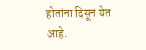होतांना दिसून येत आहे.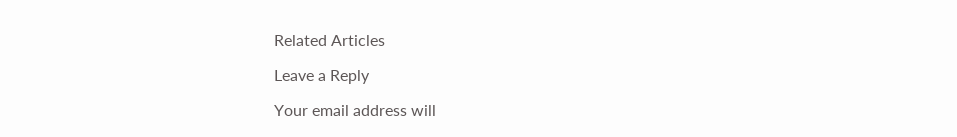Related Articles

Leave a Reply

Your email address will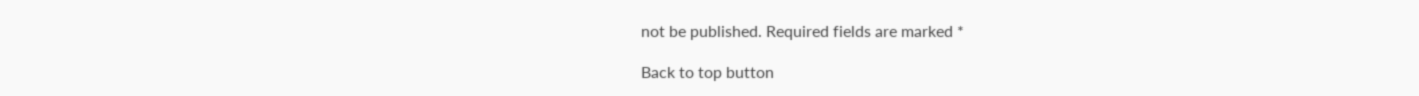not be published. Required fields are marked *

Back to top button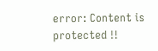error: Content is protected !!